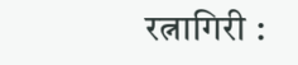रत्नागिरी :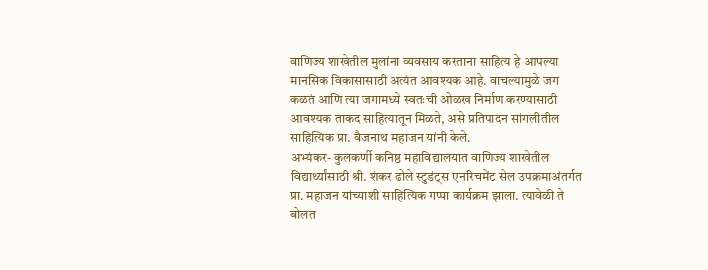वाणिज्य शाखेतील मुलांना व्यवसाय करताना साहित्य हे आपल्या मानसिक विकासासाठी अत्यंत आवश्यक आहे. वाचल्यामुळे जग कळतं आणि त्या जगामध्ये स्वतःची ओळख निर्माण करण्यासाठी आवश्यक ताकद साहित्यातून मिळते, असे प्रतिपादन सांगलीतील साहित्यिक प्रा. वैजनाथ महाजन यांनी केले.
अभ्यंकर- कुलकर्णी कनिष्ठ महाविद्यालयात वाणिज्य शाखेतील विद्यार्थ्यांसाठी श्री. शंकर ढोले स्टुडंट्स एनरिचमेंट सेल उपक्रमाअंतर्गत प्रा. महाजन यांच्याशी साहित्यिक गप्पा कार्यक्रम झाला. त्यावेळी ते बोलत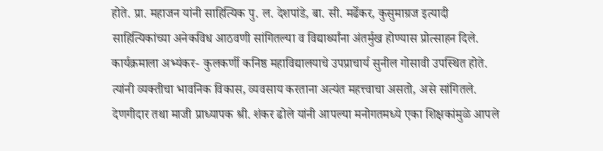होते. प्रा. महाजन यांनी साहित्यिक पु. ल. देशपांडे, बा. सी. मर्ढेकर, कुसुमाग्रज इत्यादी साहित्यिकांच्या अनेकविध आठवणी सांगितल्या व विद्यार्थ्यांना अंतर्मुख होण्यास प्रोत्साहन दिले.
कार्यक्रमाला अभ्यंकर- कुलकर्णी कनिष्ठ महाविद्यालयाचे उपप्राचार्य सुनील गोसावी उपस्थित होते. त्यांनी व्यक्तीचा भावनिक विकास, व्यवसाय करताना अत्यंत महत्त्वाचा असतो, असे सांगितले. देणगीदार तथा माजी प्राध्यापक श्री. शंकर ढोले यांनी आपल्या मनोगतमध्ये एका शिक्षकांमुळे आपले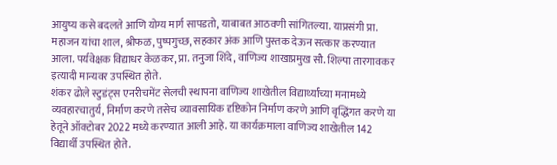आयुष्य कसे बदलते आणि योग्य मार्ग सापडतो, याबाबत आठवणी सांगितल्या. याप्रसंगी प्रा. महाजन यांचा शाल, श्रीफळ, पुष्पगुच्छ, सहकार अंक आणि पुस्तक देऊन सत्कार करण्यात आला. पर्यवेक्षक विद्याधर केळकर, प्रा. तनुजा शिंदे, वाणिज्य शाखाप्रमुख सौ. शिल्पा तारगावकर इत्यादी मान्यवर उपस्थित होते.
शंकर ढोले स्टुडंट्स एनरीचमेंट सेलची स्थापना वाणिज्य शाखेतील विद्यार्थ्यांच्या मनामध्ये व्यवहारचातुर्य, निर्माण करणे तसेच व्यावसायिक दृष्टिकोन निर्माण करणे आणि वृद्धिंगत करणे या हेतूने ऑक्टोबर 2022 मध्ये करण्यात आली आहे. या कार्यक्रमाला वाणिज्य शाखेतील 142 विद्यार्थी उपस्थित होते.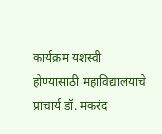कार्यक्रम यशस्वी होण्यासाठी महाविद्यालयाचे प्राचार्य डॉ. मकरंद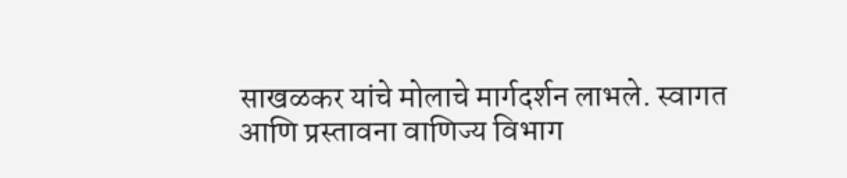साखळकर यांचे मोलाचे मार्गदर्शन लाभले. स्वागत आणि प्रस्तावना वाणिज्य विभाग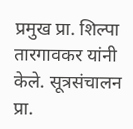प्रमुख प्रा. शिल्पा तारगावकर यांनी केले. सूत्रसंचालन प्रा.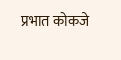प्रभात कोकजे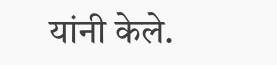यांनी केले.